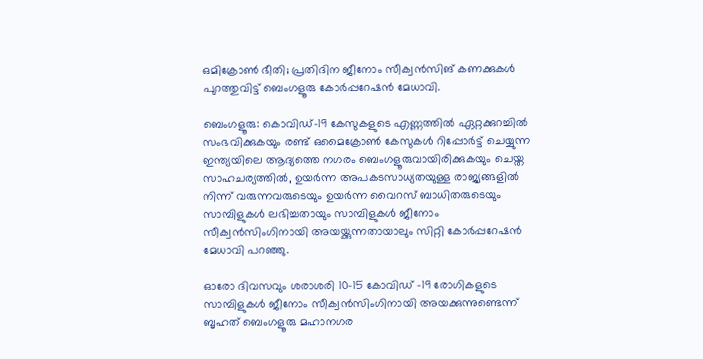ഒമിക്രോൺ ഭീതി; പ്രതിദിന ജീനോം സീക്വൻസിങ് കണക്കുകൾ പുറത്തുവിട്ട് ബെംഗളൂരു കോർപ്പറേഷൻ മേധാവി.

ബെംഗളൂരു: കൊവിഡ്-19 കേസുകളുടെ എണ്ണത്തിൽ ഏറ്റക്കുറച്ചിൽ സംഭവിക്കുകയും രണ്ട് ഒമൈക്രോൺ കേസുകൾ റിപ്പോർട്ട് ചെയ്യുന്ന ഇന്ത്യയിലെ ആദ്യത്തെ നഗരം ബെംഗളൂരുവായിരിക്കുകയും ചെയ്ത സാഹചര്യത്തിൽ, ഉയർന്ന അപകടസാധ്യതയുള്ള രാജ്യങ്ങളിൽ നിന്ന് വരുന്നവരുടെയും ഉയർന്ന വൈറസ് ബാധിതരുടെയും സാമ്പിളുകൾ ലഭിച്ചതായും സാമ്പിളുകൾ ജീനോം സീക്വൻസിംഗിനായി അയയ്ക്കുന്നതായാലും സിറ്റി കോർപ്പറേഷൻ മേധാവി പറഞ്ഞു.

ഓരോ ദിവസവും ശരാശരി 10-15 കോവിഡ് -19 രോഗികളുടെ സാമ്പിളുകൾ ജീനോം സീക്വൻസിംഗിനായി അയക്കുന്നുണ്ടെന്ന് ബൃഹത് ബെംഗളൂരു മഹാനഗര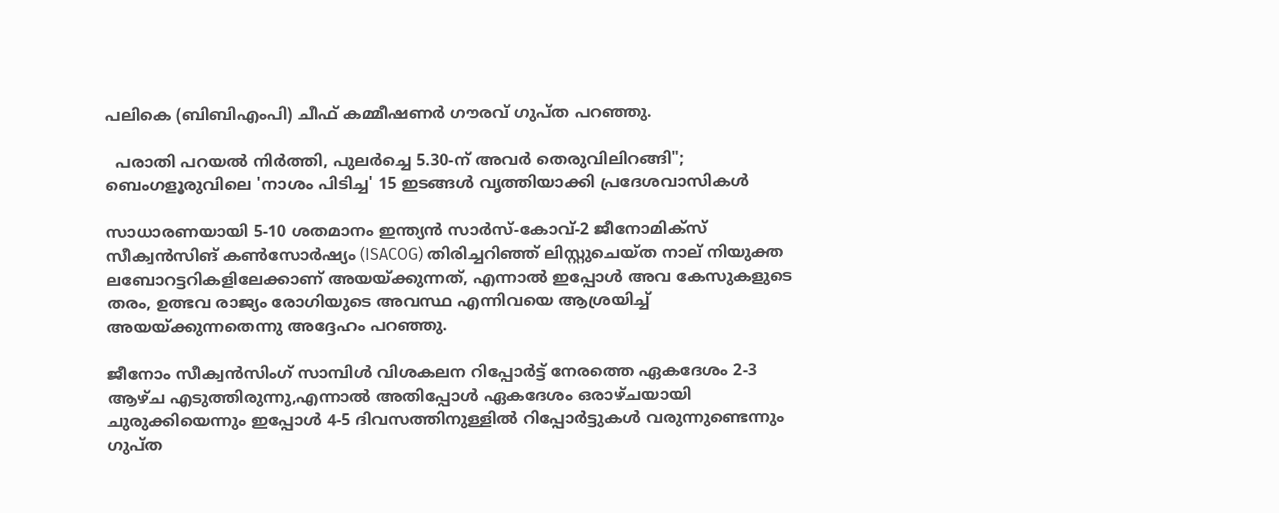പലികെ (ബിബിഎംപി) ചീഫ് കമ്മീഷണർ ഗൗരവ് ഗുപ്ത പറഞ്ഞു.

  പരാതി പറയൽ നിർത്തി, പുലർച്ചെ 5.30-ന് അവർ തെരുവിലിറങ്ങി"; ബെംഗളൂരുവിലെ 'നാശം പിടിച്ച' 15 ഇടങ്ങൾ വൃത്തിയാക്കി പ്രദേശവാസികൾ

സാധാരണയായി 5-10 ശതമാനം ഇന്ത്യൻ സാർസ്-കോവ്-2 ജീനോമിക്സ് സീക്വൻസിങ് കൺസോർഷ്യം (ISACOG) തിരിച്ചറിഞ്ഞ് ലിസ്റ്റുചെയ്ത നാല് നിയുക്ത ലബോറട്ടറികളിലേക്കാണ് അയയ്‌ക്കുന്നത്, എന്നാൽ ഇപ്പോൾ അവ കേസുകളുടെ തരം, ഉത്ഭവ രാജ്യം രോഗിയുടെ അവസ്ഥ എന്നിവയെ ആശ്രയിച്ച് അയയ്‌ക്കുന്നതെന്നു അദ്ദേഹം പറഞ്ഞു.

ജീനോം സീക്വൻസിംഗ് സാമ്പിൾ വിശകലന റിപ്പോർട്ട് നേരത്തെ ഏകദേശം 2-3 ആഴ്ച എടുത്തിരുന്നു,എന്നാൽ അതിപ്പോൾ ഏകദേശം ഒരാഴ്ചയായി ചുരുക്കിയെന്നും ഇപ്പോൾ 4-5 ദിവസത്തിനുള്ളിൽ റിപ്പോർട്ടുകൾ വരുന്നുണ്ടെന്നും ഗുപ്ത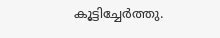കൂട്ടിച്ചേർത്തു.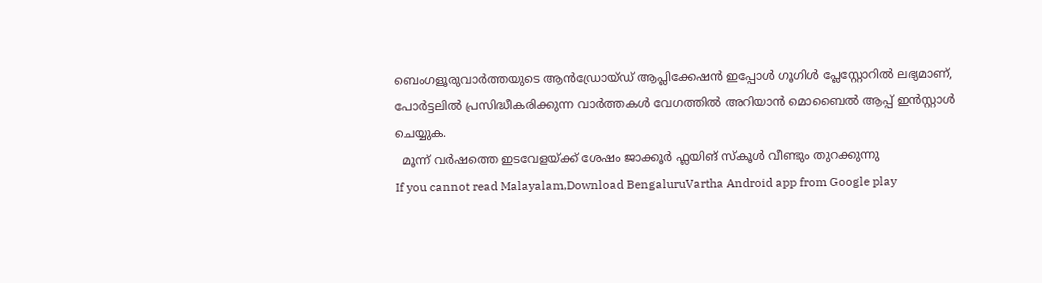ബെംഗളൂരുവാർത്തയുടെ ആൻഡ്രോയ്ഡ് ആപ്ലിക്കേഷൻ ഇപ്പോൾ ഗൂഗിൾ പ്ലേസ്റ്റോറിൽ ലഭ്യമാണ്, പോർട്ടലിൽ പ്രസിദ്ധീകരിക്കുന്ന വാർത്തകൾ വേഗത്തിൽ അറിയാൻ മൊബൈൽ ആപ്പ് ഇൻസ്റ്റാൾ ചെയ്യുക.
  മൂന്ന് വർഷത്തെ ഇടവേളയ്ക്ക് ശേഷം ജാക്കൂർ ഫ്ലയിങ് സ്കൂൾ വീണ്ടും തുറക്കുന്നു
If you cannot read Malayalam,Download BengaluruVartha Android app from Google play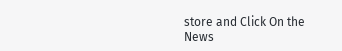store and Click On the News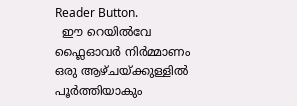Reader Button.
  ഈ റെയിൽവേ ഫ്ലൈഓവർ നിർമ്മാണം ഒരു ആഴ്ചയ്ക്കുള്ളിൽ പൂർത്തിയാകും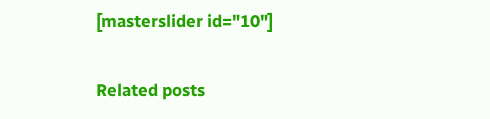[masterslider id="10"]

Related posts